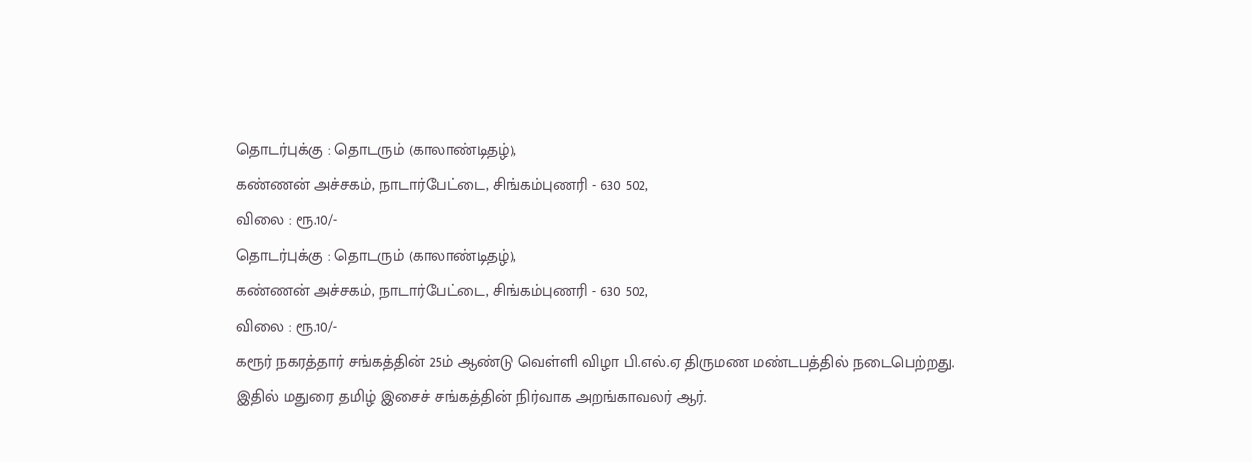தொடர்புக்கு : தொடரும் (காலாண்டிதழ்),
கண்ணன் அச்சகம், நாடார்பேட்டை, சிங்கம்புணரி - 630 502,
விலை : ரூ.10/-
தொடர்புக்கு : தொடரும் (காலாண்டிதழ்),
கண்ணன் அச்சகம், நாடார்பேட்டை, சிங்கம்புணரி - 630 502,
விலை : ரூ.10/-
கரூர் நகரத்தார் சங்கத்தின் 25ம் ஆண்டு வெள்ளி விழா பி.எல்.ஏ திருமண மண்டபத்தில் நடைபெற்றது. இதில் மதுரை தமிழ் இசைச் சங்கத்தின் நிர்வாக அறங்காவலர் ஆர்.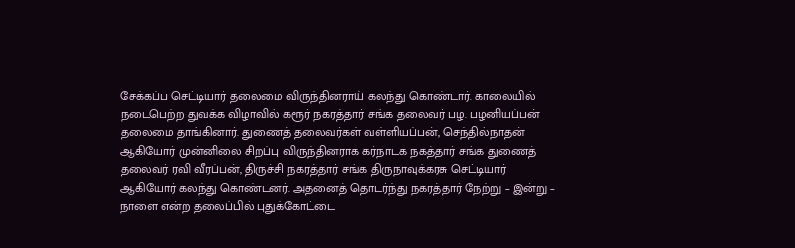சேக்கப்ப செட்டியார் தலைமை விருந்தினராய் கலந்து கொண்டார். காலையில் நடைபெற்ற துவக்க விழாவில் கரூர் நகரத்தார் சங்க தலைவர் பழ. பழனியப்பன் தலைமை தாங்கினார். துணைத் தலைவர்கள் வள்ளியப்பன், செந்தில்நாதன் ஆகியோர் முன்னிலை சிறப்பு விருந்தினராக கர்நாடக நகத்தார் சங்க துணைத் தலைவர் ரவி வீரப்பன், திருச்சி நகரத்தார் சங்க திருநாவுக்கரசு செட்டியார் ஆகியோர் கலந்து கொண்டனர். அதனைத் தொடர்ந்து நகரத்தார் நேற்று – இன்று – நாளை என்ற தலைப்பில் புதுக்கோட்டை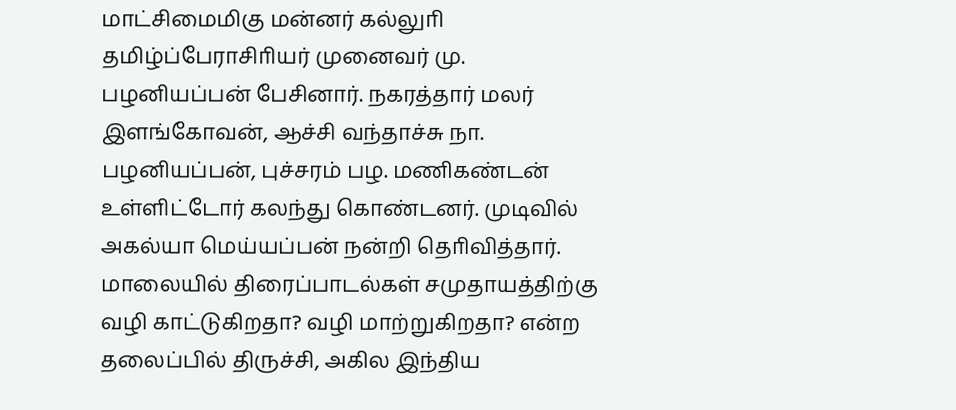மாட்சிமைமிகு மன்னர் கல்லுாி தமிழ்ப்பேராசிாியர் முனைவர் மு. பழனியப்பன் பேசினார். நகரத்தார் மலர் இளங்கோவன், ஆச்சி வந்தாச்சு நா. பழனியப்பன், புச்சரம் பழ. மணிகண்டன் உள்ளிட்டோர் கலந்து கொண்டனர். முடிவில் அகல்யா மெய்யப்பன் நன்றி தொிவித்தார். மாலையில் திரைப்பாடல்கள் சமுதாயத்திற்கு வழி காட்டுகிறதா? வழி மாற்றுகிறதா? என்ற தலைப்பில் திருச்சி, அகில இந்திய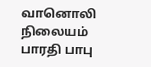வானொலி நிலையம் பாரதி பாபு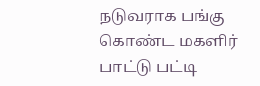நடுவராக பங்கு கொண்ட மகளிர் பாட்டு பட்டி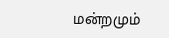மன்றமும்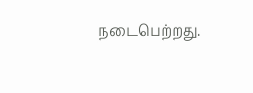நடைபெற்றது.